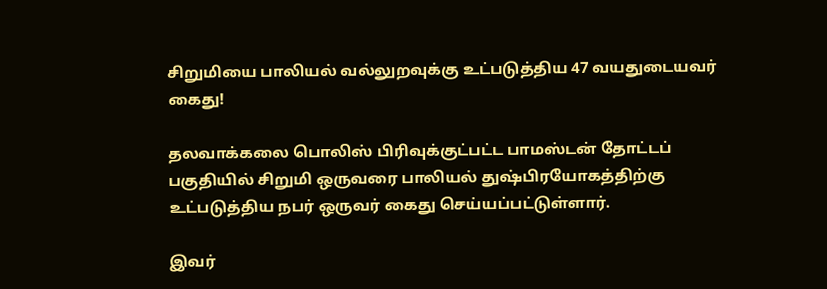சிறுமியை பாலியல் வல்லுறவுக்கு உட்படுத்திய 47 வயதுடையவர் கைது!

தலவாக்கலை பொலிஸ் பிரிவுக்குட்பட்ட பாமஸ்டன் தோட்டப் பகுதியில் சிறுமி ஒருவரை பாலியல் துஷ்பிரயோகத்திற்கு உட்படுத்திய நபர் ஒருவர் கைது செய்யப்பட்டுள்ளார்.

இவர்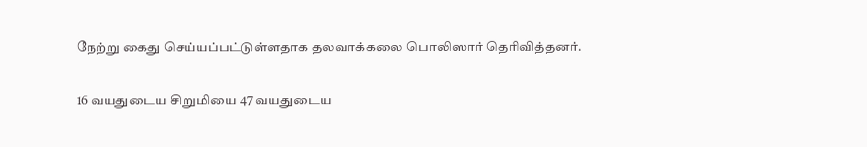நேற்று கைது செய்யப்பட்டுள்ளதாக தலவாக்கலை பொலிஸார் தெரிவித்தனர்.

16 வயதுடைய சிறுமியை 47 வயதுடைய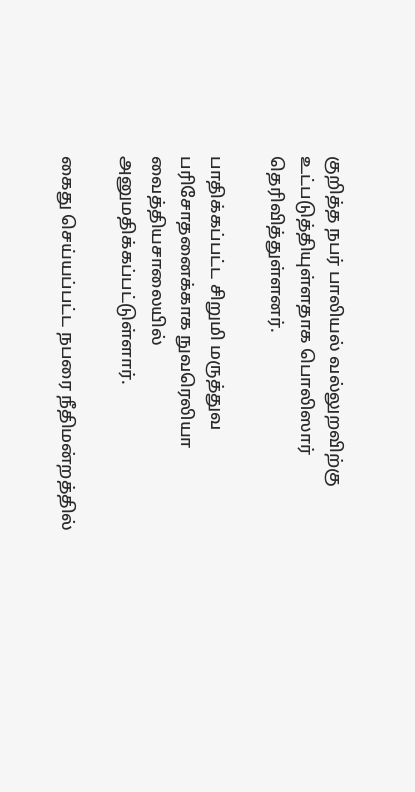குறித்த நபர் பாலியல் வல்லுறவிற்கு உட்படுத்தியுள்ளதாக பொலிஸார் தெரிவித்துள்ளனர்.

பாதிக்கப்பட்ட சிறுமி மருத்துவ பரிசோதனைக்காக நுவரெலியா வைத்தியசாலையில் அனுமதிக்கப்பட்டுள்ளார்.

கைது செய்யப்பட்ட நபரை நீதிமன்றத்தில்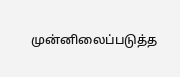முன்னிலைப்படுத்த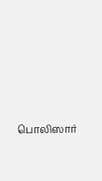பொலிஸார்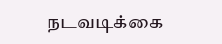நடவடிக்கை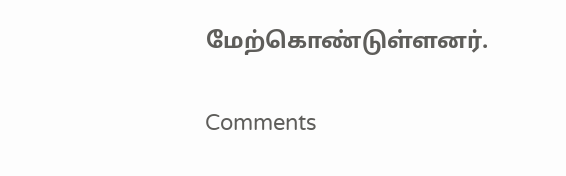மேற்கொண்டுள்ளனர்.

Comments